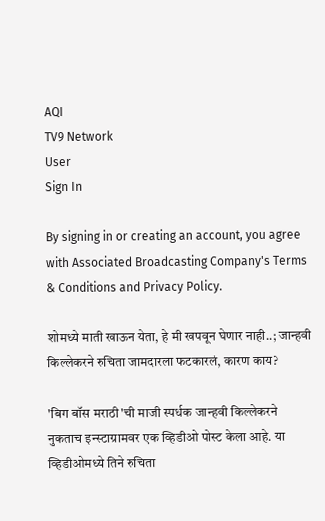AQI
TV9 Network
User
Sign In

By signing in or creating an account, you agree with Associated Broadcasting Company's Terms & Conditions and Privacy Policy.

शोमध्ये माती खाऊन येता, हे मी खपवून घेणार नाही..; जान्हवी किल्लेकरने रुचिता जामदारला फटकारलं, कारण काय?

'बिग बॉस मराठी'ची माजी स्पर्धक जान्हवी किल्लेकरने नुकताच इन्स्टाग्रामवर एक व्हिडीओ पोस्ट केला आहे. या व्हिडीओमध्ये तिने रुचिता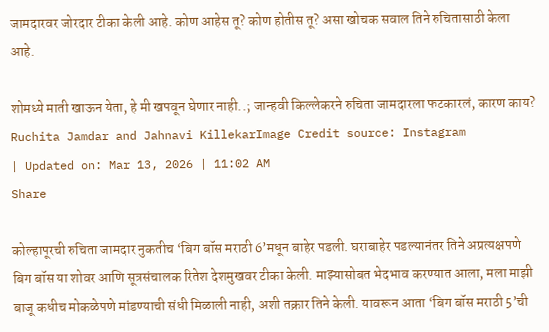जामदारवर जोरदार टीका केली आहे. कोण आहेस तू? कोण होतीस तू? असा खोचक सवाल तिने रुचितासाठी केला आहे.

शोमध्ये माती खाऊन येता, हे मी खपवून घेणार नाही..; जान्हवी किल्लेकरने रुचिता जामदारला फटकारलं, कारण काय?
Ruchita Jamdar and Jahnavi KillekarImage Credit source: Instagram
| Updated on: Mar 13, 2026 | 11:02 AM
Share

कोल्हापूरची रुचिता जामदार नुकतीच ‘बिग बॉस मराठी 6’मधून बाहेर पडली. घराबाहेर पडल्यानंतर तिने अप्रत्यक्षपणे बिग बॉस या शोवर आणि सूत्रसंचालक रितेश देशमुखवर टीका केली. माझ्यासोबत भेदभाव करण्यात आला, मला माझी बाजू कधीच मोकळेपणे मांडण्याची संधी मिळाली नाही, अशी तक्रार तिने केली. यावरून आता ‘बिग बॉस मराठी 5’ची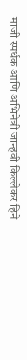माजी स्पर्धक आणि अभिनेत्री जान्हवी किल्लेकर हिने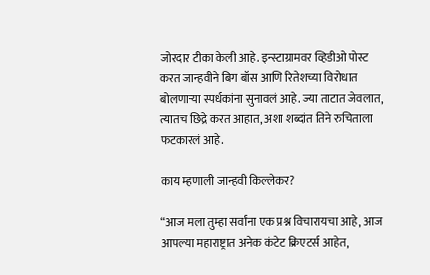जोरदार टीका केली आहे. इन्स्टाग्रामवर व्हिडीओ पोस्ट करत जान्हवीने बिग बॉस आणि रितेशच्या विरोधात बोलणाऱ्या स्पर्धकांना सुनावलं आहे. ज्या ताटात जेवलात, त्यातच छिद्रे करत आहात, अशा शब्दांत तिने रुचिताला फटकारलं आहे.

काय म्हणाली जान्हवी किल्लेकर?

“आज मला तुम्हा सर्वांना एक प्रश्न विचारायचा आहे, आज आपल्या महाराष्ट्रात अनेक कंटेट क्रिएटर्स आहेत,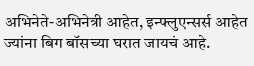अभिनेते-अभिनेत्री आहेत, इन्फ्लुएन्सर्स आहेत ज्यांना बिग बॉसच्या घरात जायचं आहे.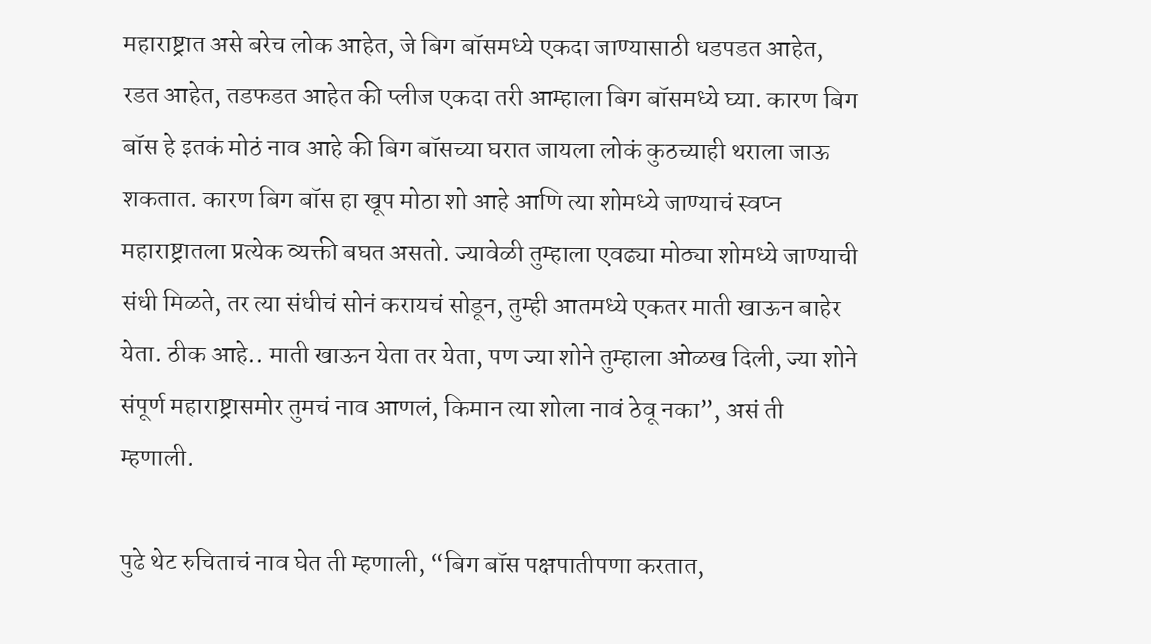महाराष्ट्रात असे बरेच लोक आहेत, जे बिग बॉसमध्ये एकदा जाण्यासाठी धडपडत आहेत, रडत आहेत, तडफडत आहेत की प्लीज एकदा तरी आम्हाला बिग बॉसमध्ये घ्या. कारण बिग बॉस हे इतकं मोठं नाव आहे की बिग बॉसच्या घरात जायला लोकं कुठच्याही थराला जाऊ शकतात. कारण बिग बॉस हा खूप मोठा शो आहे आणि त्या शोमध्ये जाण्याचं स्वप्न महाराष्ट्रातला प्रत्येक व्यक्ती बघत असतो. ज्यावेळी तुम्हाला एवढ्या मोठ्या शोमध्ये जाण्याची संधी मिळते, तर त्या संधीचं सोनं करायचं सोडून, तुम्ही आतमध्ये एकतर माती खाऊन बाहेर येता. ठीक आहे.. माती खाऊन येता तर येता, पण ज्या शोने तुम्हाला ओळख दिली, ज्या शोने संपूर्ण महाराष्ट्रासमोर तुमचं नाव आणलं, किमान त्या शोला नावं ठेवू नका”, असं ती म्हणाली.

पुढे थेट रुचिताचं नाव घेत ती म्हणाली, “बिग बॉस पक्षपातीपणा करतात,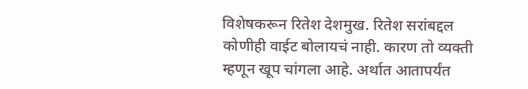विशेषकरून रितेश देशमुख. रितेश सरांबद्दल कोणीही वाईट बोलायचं नाही. कारण तो व्यक्ती म्हणून खूप चांगला आहे. अर्थात आतापर्यंत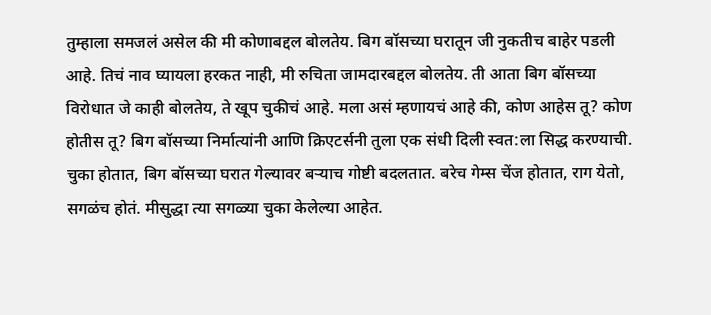तुम्हाला समजलं असेल की मी कोणाबद्दल बोलतेय. बिग बॉसच्या घरातून जी नुकतीच बाहेर पडली आहे. तिचं नाव घ्यायला हरकत नाही, मी रुचिता जामदारबद्दल बोलतेय. ती आता बिग बॉसच्या विरोधात जे काही बोलतेय, ते खूप चुकीचं आहे. मला असं म्हणायचं आहे की, कोण आहेस तू? कोण होतीस तू? बिग बॉसच्या निर्मात्यांनी आणि क्रिएटर्सनी तुला एक संधी दिली स्वत:ला सिद्ध करण्याची. चुका होतात, बिग बॉसच्या घरात गेल्यावर बऱ्याच गोष्टी बदलतात. बरेच गेम्स चेंज होतात, राग येतो, सगळंच होतं. मीसुद्धा त्या सगळ्या चुका केलेल्या आहेत.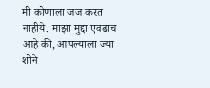मी कोणाला जज करत नाहीये. माझा मुद्दा एवढाच आहे की, आपल्याला ज्या शोने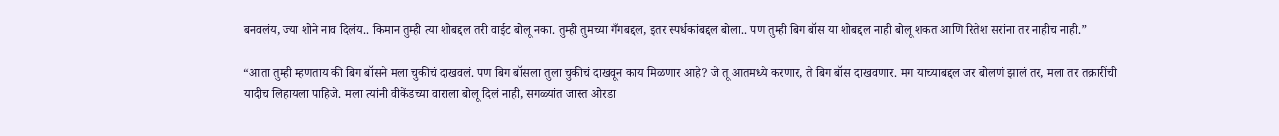बनवलंय, ज्या शोने नाव दिलंय.. किमान तुम्ही त्या शोबद्दल तरी वाईट बोलू नका. तुम्ही तुमच्या गँगबद्दल, इतर स्पर्धकांबद्दल बोला.. पण तुम्ही बिग बॉस या शोबद्दल नाही बोलू शकत आणि रितेश सरांना तर नाहीच नाही.”

“आता तुम्ही म्हणताय की बिग बॉसने मला चुकीचं दाखवलं. पण बिग बॉसला तुला चुकीचं दाखवून काय मिळणार आहे? जे तू आतमध्ये करणार, ते बिग बॉस दाखवणार. मग याच्याबद्दल जर बोलणं झालं तर, मला तर तक्रारींची यादीच लिहायला पाहिजे. मला त्यांनी वीकेंडच्या वाराला बोलू दिलं नाही, सगळ्यांत जास्त ओरडा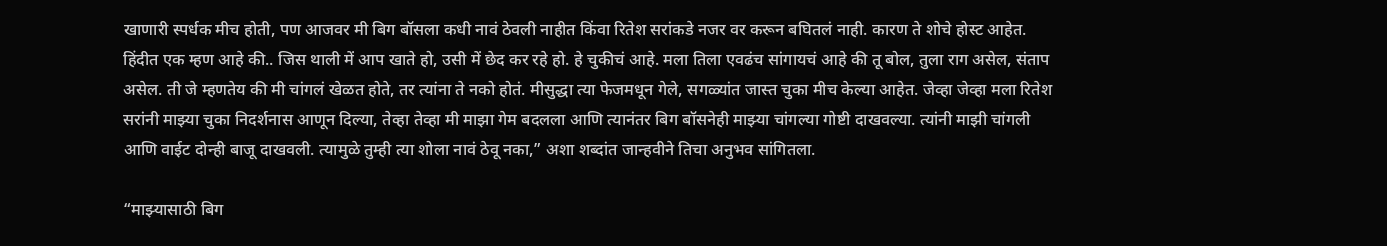खाणारी स्पर्धक मीच होती, पण आजवर मी बिग बॉसला कधी नावं ठेवली नाहीत किंवा रितेश सरांकडे नजर वर करून बघितलं नाही. कारण ते शोचे होस्ट आहेत. हिंदीत एक म्हण आहे की.. जिस थाली में आप खाते हो, उसी में छेद कर रहे हो. हे चुकीचं आहे. मला तिला एवढंच सांगायचं आहे की तू बोल, तुला राग असेल, संताप असेल. ती जे म्हणतेय की मी चांगलं खेळत होते, तर त्यांना ते नको होतं. मीसुद्धा त्या फेजमधून गेले, सगळ्यांत जास्त चुका मीच केल्या आहेत. जेव्हा जेव्हा मला रितेश सरांनी माझ्या चुका निदर्शनास आणून दिल्या, तेव्हा तेव्हा मी माझा गेम बदलला आणि त्यानंतर बिग बॉसनेही माझ्या चांगल्या गोष्टी दाखवल्या. त्यांनी माझी चांगली आणि वाईट दोन्ही बाजू दाखवली. त्यामुळे तुम्ही त्या शोला नावं ठेवू नका,” अशा शब्दांत जान्हवीने तिचा अनुभव सांगितला.

“माझ्यासाठी बिग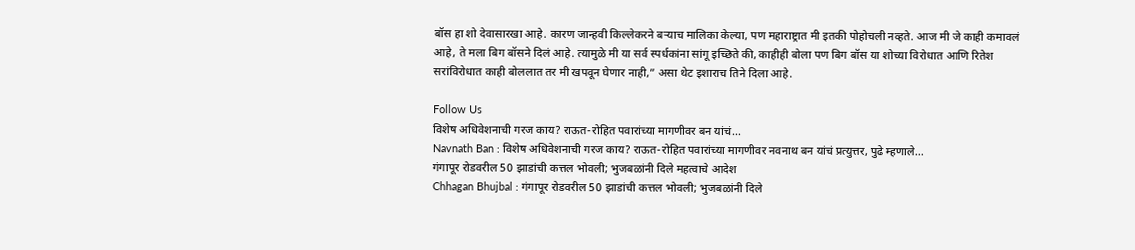बॉस हा शो देवासारखा आहे. कारण जान्हवी किल्लेकरने बऱ्याच मालिका केल्या, पण महाराष्ट्रात मी इतकी पोहोचली नव्हते. आज मी जे काही कमावलं आहे, ते मला बिग बॉसने दिलं आहे. त्यामुळे मी या सर्व स्पर्धकांना सांगू इच्छिते की, काहीही बोला पण बिग बॉस या शोच्या विरोधात आणि रितेश सरांविरोधात काही बोललात तर मी खपवून घेणार नाही,” असा थेट इशाराच तिने दिला आहे.

Follow Us
विशेष अधिवेशनाची गरज काय? राऊत-रोहित पवारांच्या मागणीवर बन यांचं...
Navnath Ban : विशेष अधिवेशनाची गरज काय? राऊत-रोहित पवारांच्या मागणीवर नवनाथ बन यांचं प्रत्युत्तर, पुढे म्हणाले...
गंगापूर रोडवरील 50 झाडांची कत्तल भोवली; भुजबळांनी दिले महत्वाचे आदेश
Chhagan Bhujbal : गंगापूर रोडवरील 50 झाडांची कत्तल भोवली; भुजबळांनी दिले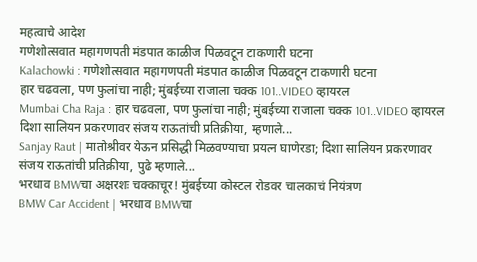महत्वाचे आदेश
गणेशोत्सवात महागणपती मंडपात काळीज पिळवटून टाकणारी घटना
Kalachowki : गणेशोत्सवात महागणपती मंडपात काळीज पिळवटून टाकणारी घटना
हार चढवला, पण फुलांचा नाही; मुंबईच्या राजाला चक्क 101..VIDEO व्हायरल
Mumbai Cha Raja : हार चढवला, पण फुलांचा नाही; मुंबईच्या राजाला चक्क 101..VIDEO व्हायरल
दिशा सालियन प्रकरणावर संजय राऊतांची प्रतिक्रीया, म्हणाले...
Sanjay Raut | मातोश्रीवर येऊन प्रसिद्धी मिळवण्याचा प्रयत्न घाणेरडा; दिशा सालियन प्रकरणावर संजय राऊतांची प्रतिक्रीया, पुढे म्हणाले...
भरधाव BMWचा अक्षरशः चक्काचूर! मुंबईच्या कोस्टल रोडवर चालकाचं नियंत्रण
BMW Car Accident | भरधाव BMWचा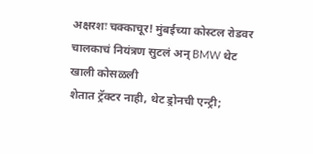अक्षरशः चक्काचूर! मुंबईच्या कोस्टल रोडवर चालकाचं नियंत्रण सुटलं अन् BMW थेट खाली कोसळली
शेतात ट्रॅक्टर नाही, थेट ड्रोनची एन्ट्री;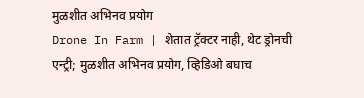मुळशीत अभिनव प्रयोग
Drone In Farm | शेतात ट्रॅक्टर नाही, थेट ड्रोनची एन्ट्री; मुळशीत अभिनव प्रयोग, व्हिडिओ बघाच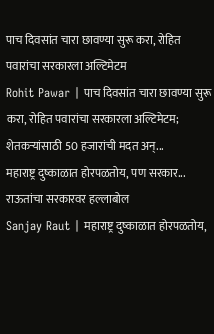पाच दिवसांत चारा छावण्या सुरू करा, रोहित पवारांचा सरकारला अल्टिमेटम
Rohit Pawar | पाच दिवसांत चारा छावण्या सुरू करा, रोहित पवारांचा सरकारला अल्टिमेटम; शेतकऱ्यांसाठी 50 हजारांची मदत अन्...
महाराष्ट्र दुष्काळात होरपळतोय, पण सरकार... राऊतांचा सरकारवर हल्लाबोल
Sanjay Raut | महाराष्ट्र दुष्काळात होरपळतोय,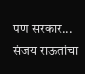पण सरकार... संजय राऊतांचा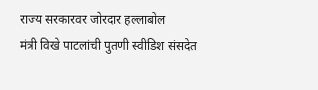राज्य सरकारवर जोरदार हल्लाबोल
मंत्री विखे पाटलांची पुतणी स्वीडिश संसदेत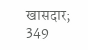खासदार; 349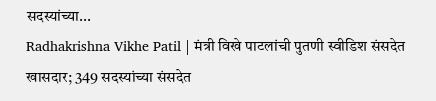सदस्यांच्या...
Radhakrishna Vikhe Patil | मंत्री विखे पाटलांची पुतणी स्वीडिश संसदेत खासदार; 349 सदस्यांच्या संसदेत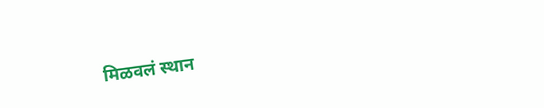मिळवलं स्थान